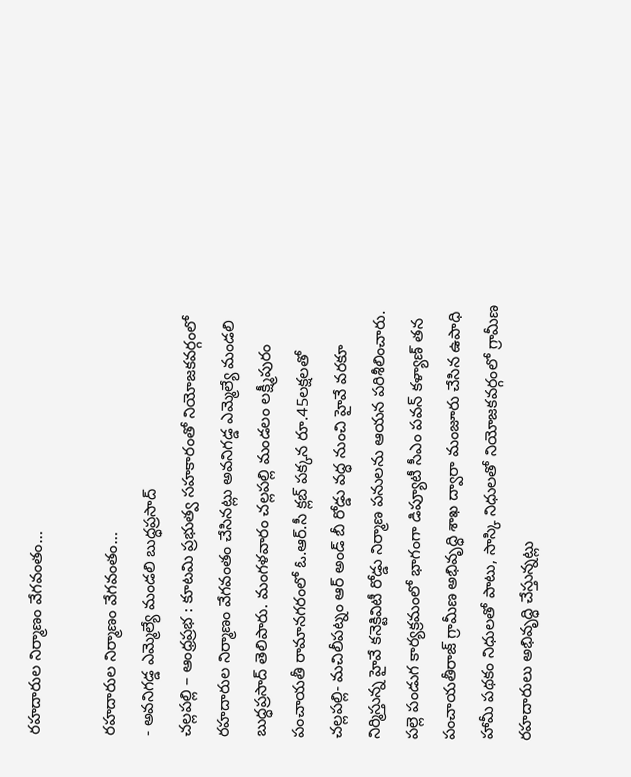రహదారుల నిర్మాణం వేగవంతం…

రహదారుల నిర్మాణం వేగవంతం…
- అవనిగడ్డ ఎమ్మెల్యే మండలి బుద్ధప్రసాద్
చల్లపల్లి – ఆంధ్రప్రభ : కూటమి ప్రభుత్వ సహకారంతో నియోజకవర్గంలో రహదారుల నిర్మాణం వేగవంతం చేసినట్లు అవనిగడ్డ ఎమ్మెల్యే మండలి బుద్ధప్రసాద్ తెలిపారు. మంగళవారం చల్లపల్లి మండలం లక్ష్మీపురం పంచాయతీ రామానగరంలో ఓ.ఆర్.సీ క్లబ్ పక్కన రూ.45లక్షలతో చల్లపల్లి- మచిలీపట్నం ఆర్ అండ్ బీ రోడ్డు వద్ధ నుంచి హైవే వరకూ నిర్మిస్తున్న హైవే కనెక్టివిటీ రోడ్డు నిర్మాణ పనులను ఆయన పరిశీలించారు.
పల్లె పండుగ కార్యక్రమంలో భాగంగా డిప్యూటీ సీఎం పవన్ కళ్యాణ్ తన పంచాయతీరాజ్ గ్రామీణ అభివృద్ధి శాఖ ద్వారా మంజూరు చేసిన ఉపాధి హామీ పథకం నిధులతో పాటు, సాస్కి నిధులతో నియోజకవర్గంలో గ్రామీణ రహదారులు అభివృద్ధి చేస్తున్నట్లు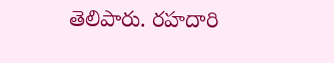తెలిపారు. రహదారి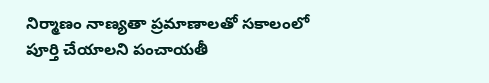నిర్మాణం నాణ్యతా ప్రమాణాలతో సకాలంలో పూర్తి చేయాలని పంచాయతీ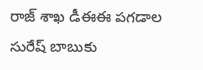రాజ్ శాఖ డీఈఈ పగడాల సురేష్ బాబుకు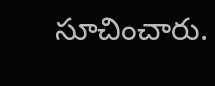సూచించారు.